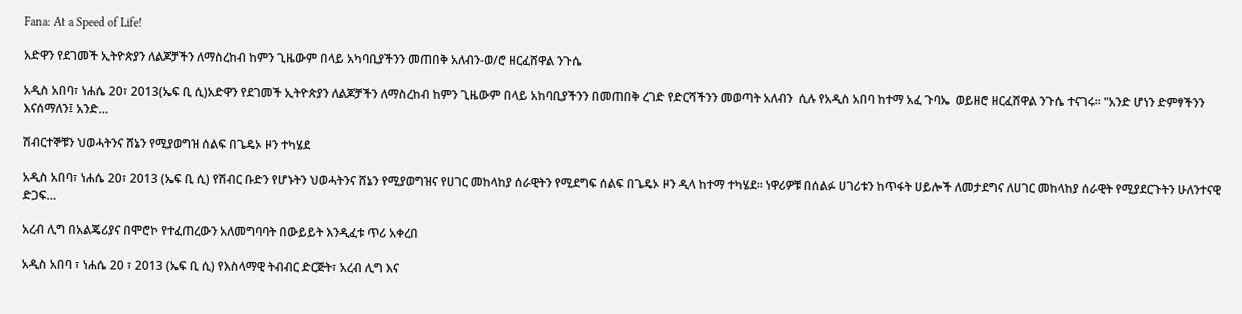Fana: At a Speed of Life!

አድዋን የደገመች ኢትዮጵያን ለልጆቻችን ለማስረከብ ከምን ጊዜውም በላይ አካባቢያችንን መጠበቅ አለብን-ወ/ሮ ዘርፈሸዋል ንጉሴ

አዲስ አበባ፣ ነሐሴ 20፣ 2013(ኤፍ ቢ ሲ)አድዋን የደገመች ኢትዮጵያን ለልጆቻችን ለማስረከብ ከምን ጊዜውም በላይ አከባቢያችንን በመጠበቅ ረገድ የድርሻችንን መወጣት አለብን  ሲሉ የአዲስ አበባ ከተማ አፈ ጉባኤ  ወይዘሮ ዘርፈሸዋል ንጉሴ ተናገሩ። "አንድ ሆነን ድምፃችንን እናሰማለን፤ አንድ…

ሽብርተኞቹን ህወሓትንና ሸኔን የሚያወግዝ ሰልፍ በጌዴኦ ዞን ተካሄደ

አዲስ አበባ፣ ነሐሴ 20፣ 2013 (ኤፍ ቢ ሲ) የሽብር ቡድን የሆኑትን ህወሓትንና ሸኔን የሚያወግዝና የሀገር መከላከያ ሰራዊትን የሚደግፍ ሰልፍ በጌዴኦ ዞን ዲላ ከተማ ተካሄደ፡፡ ነዋሪዎቹ በሰልፉ ሀገሪቱን ከጥፋት ሀይሎች ለመታደግና ለሀገር መከላከያ ሰራዊት የሚያደርጉትን ሁለንተናዊ ድጋፍ…

አረብ ሊግ በአልጄሪያና በሞሮኮ የተፈጠረውን አለመግባባት በውይይት እንዲፈቱ ጥሪ አቀረበ

አዲስ አበባ ፣ ነሐሴ 20 ፣ 2013 (ኤፍ ቢ ሲ) የእስላማዊ ትብብር ድርጅት፣ አረብ ሊግ እና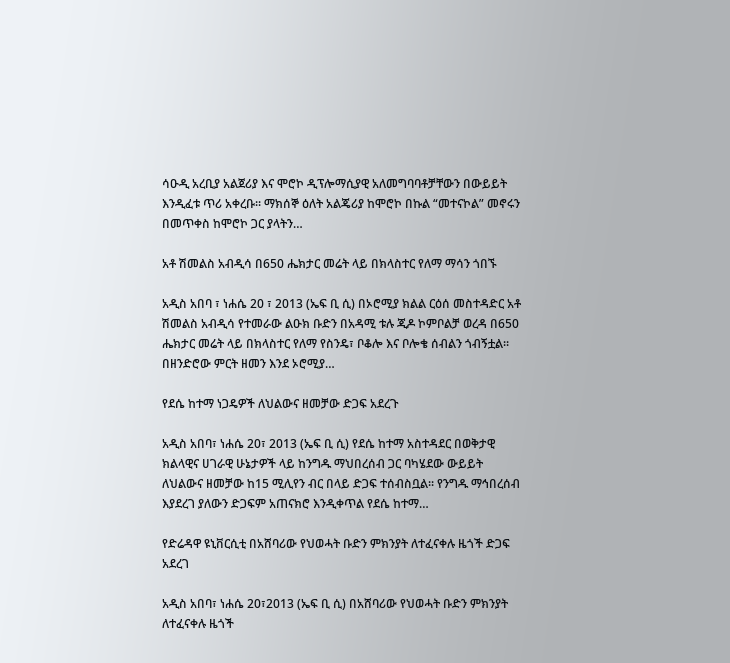ሳዑዲ አረቢያ አልጀሪያ እና ሞሮኮ ዲፕሎማሲያዊ አለመግባባቶቻቸውን በውይይት እንዲፈቱ ጥሪ አቀረቡ፡፡ ማክሰኞ ዕለት አልጄሪያ ከሞሮኮ በኩል “መተናኮል” መኖሩን በመጥቀስ ከሞሮኮ ጋር ያላትን…

አቶ ሽመልስ አብዲሳ በ650 ሔክታር መሬት ላይ በክላስተር የለማ ማሳን ጎበኙ

አዲስ አበባ ፣ ነሐሴ 20 ፣ 2013 (ኤፍ ቢ ሲ) በኦሮሚያ ክልል ርዕሰ መስተዳድር አቶ ሽመልስ አብዲሳ የተመራው ልዑክ ቡድን በአዳሚ ቱሉ ጂዶ ኮምቦልቻ ወረዳ በ650 ሔክታር መሬት ላይ በክላስተር የለማ የስንዴ፣ ቦቆሎ እና ቦሎቄ ሰብልን ጎብኝቷል፡፡ በዘንድሮው ምርት ዘመን እንደ ኦሮሚያ…

የደሴ ከተማ ነጋዴዎች ለህልውና ዘመቻው ድጋፍ አደረጉ

አዲስ አበባ፣ ነሐሴ 20፣ 2013 (ኤፍ ቢ ሲ) የደሴ ከተማ አስተዳደር በወቅታዊ ክልላዊና ሀገራዊ ሁኔታዎች ላይ ከንግዱ ማህበረሰብ ጋር ባካሄደው ውይይት ለህልውና ዘመቻው ከ15 ሚሊየን ብር በላይ ድጋፍ ተሰብስቧል፡፡ የንግዱ ማኅበረሰብ እያደረገ ያለውን ድጋፍም አጠናክሮ እንዲቀጥል የደሴ ከተማ…

የድሬዳዋ ዩኒቨርሲቲ በአሸባሪው የህወሓት ቡድን ምክንያት ለተፈናቀሉ ዜጎች ድጋፍ አደረገ

አዲስ አበባ፣ ነሐሴ 20፣2013 (ኤፍ ቢ ሲ) በአሸባሪው የህወሓት ቡድን ምክንያት ለተፈናቀሉ ዜጎች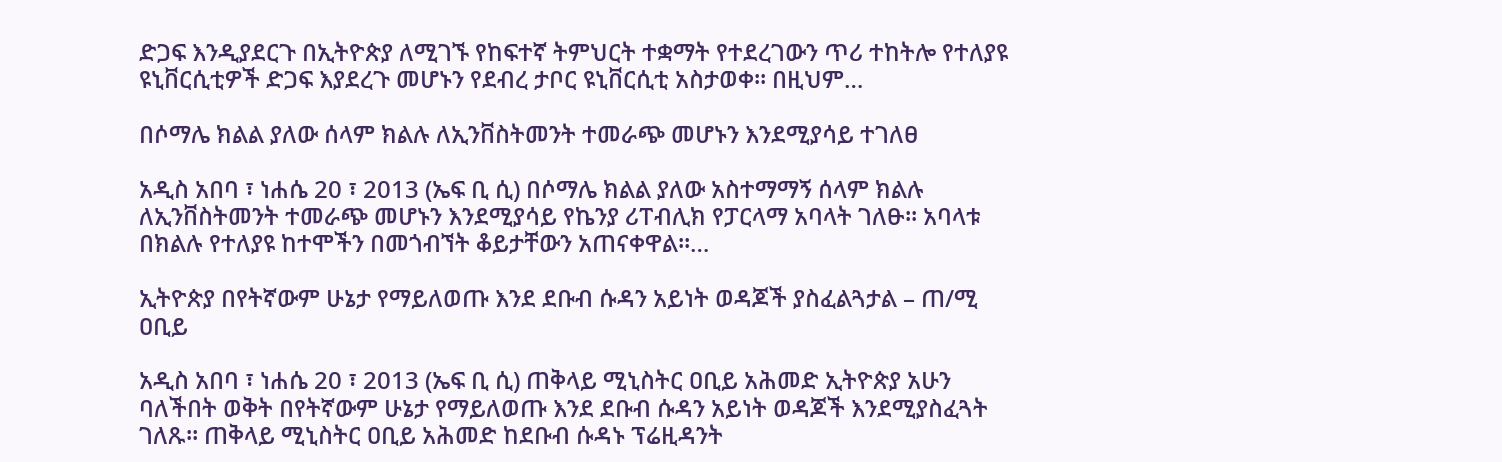ድጋፍ እንዲያደርጉ በኢትዮጵያ ለሚገኙ የከፍተኛ ትምህርት ተቋማት የተደረገውን ጥሪ ተከትሎ የተለያዩ ዩኒቨርሲቲዎች ድጋፍ እያደረጉ መሆኑን የደብረ ታቦር ዩኒቨርሲቲ አስታወቀ፡፡ በዚህም…

በሶማሌ ክልል ያለው ሰላም ክልሉ ለኢንቨስትመንት ተመራጭ መሆኑን እንደሚያሳይ ተገለፀ

አዲስ አበባ ፣ ነሐሴ 20 ፣ 2013 (ኤፍ ቢ ሲ) በሶማሌ ክልል ያለው አስተማማኝ ሰላም ክልሉ ለኢንቨስትመንት ተመራጭ መሆኑን እንደሚያሳይ የኬንያ ሪፐብሊክ የፓርላማ አባላት ገለፁ፡፡ አባላቱ በክልሉ የተለያዩ ከተሞችን በመጎብኘት ቆይታቸውን አጠናቀዋል።…

ኢትዮጵያ በየትኛውም ሁኔታ የማይለወጡ እንደ ደቡብ ሱዳን አይነት ወዳጆች ያስፈልጓታል – ጠ/ሚ ዐቢይ

አዲስ አበባ ፣ ነሐሴ 20 ፣ 2013 (ኤፍ ቢ ሲ) ጠቅላይ ሚኒስትር ዐቢይ አሕመድ ኢትዮጵያ አሁን ባለችበት ወቅት በየትኛውም ሁኔታ የማይለወጡ እንደ ደቡብ ሱዳን አይነት ወዳጆች እንደሚያስፈጓት ገለጹ። ጠቅላይ ሚኒስትር ዐቢይ አሕመድ ከደቡብ ሱዳኑ ፕሬዚዳንት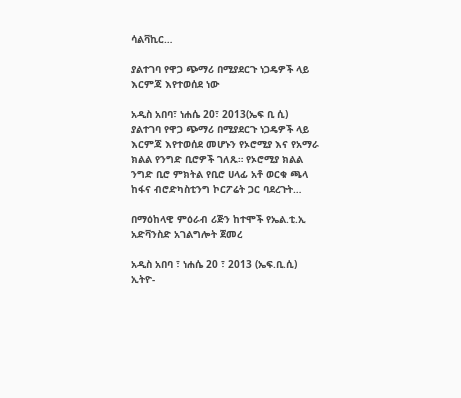ሳልቫኪር…

ያልተገባ የዋጋ ጭማሪ በሚያደርጉ ነጋዴዎች ላይ እርምጃ እየተወሰደ ነው

አዲስ አበባ፣ ነሐሴ 20፣ 2013(ኤፍ ቢ ሲ) ያልተገባ የዋጋ ጭማሪ በሚያደርጉ ነጋዴዎች ላይ እርምጃ እየተወሰደ መሆኑን የኦሮሚያ እና የአማራ ክልል የንግድ ቢሮዎች ገለጹ። የኦሮሚያ ክልል ንግድ ቢሮ ምክትል የቢሮ ሀላፊ አቶ ወርቁ ጫላ ከፋና ብሮድካስቲንግ ኮርፖሬት ጋር ባደረጉት…

በማዕከላዊ ምዕራብ ሪጅን ከተሞች የኤል.ቲ.ኢ አድቫንስድ አገልግሎት ጀመረ

አዲስ አበባ ፣ ነሐሴ 20 ፣ 2013 (ኤፍ.ቢ.ሲ) ኢትዮ-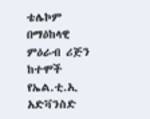ቴሌኮም በማዕከላዊ ምዕራብ ሪጅን ከተሞች የኤል.ቲ.ኢ አድቫንስድ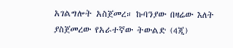አገልግሎት አስጀመረ። ኩባንያው በዛሬው እለት ያስጀመረው የአራተኛው ትውልድ (4ጂ)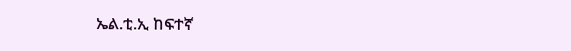ኤል.ቲ.ኢ ከፍተኛ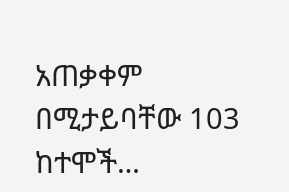አጠቃቀም በሚታይባቸው 103 ከተሞች…